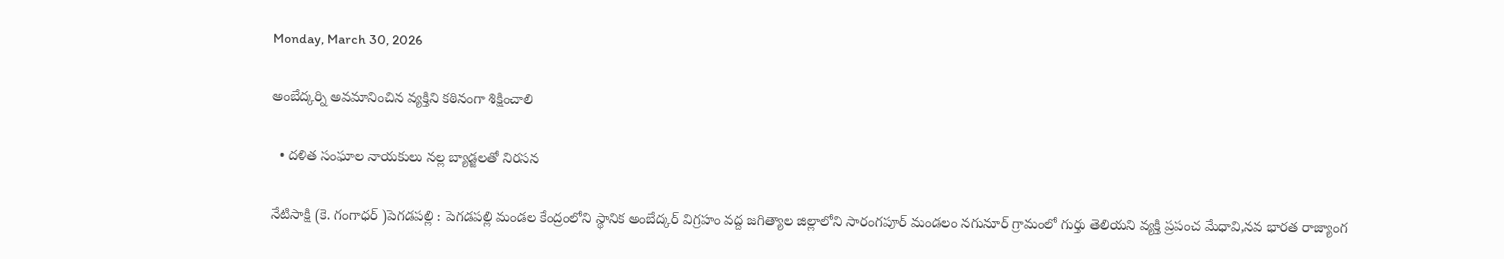Monday, March 30, 2026

అంబేద్కర్ని అవమానించిన వ్యక్తిని కఠినంగా శిక్షించాలి

  • దళిత సంఘాల నాయకులు నల్ల బ్యాడ్జలతో నిరసన

నేటిసాక్షి (కె. గంగాధర్ )పెగడపల్లి : పెగడపల్లి మండల కేంద్రంలోని స్థానిక అంబేద్కర్ విగ్రహం వద్ద జగిత్యాల జిల్లాలోని సారంగపూర్ మండలం నగునూర్ గ్రామంలో గుర్తు తెలియని వ్యక్తి ప్రపంచ మేధావి,నవ భారత రాజ్యాంగ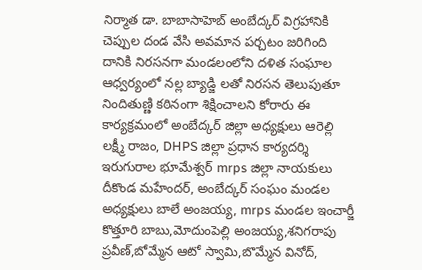నిర్మాత డా. బాబాసాహెబ్ అంబేద్కర్ విగ్రహానికి చెప్పుల దండ వేసి అవమాన పర్చటం జరిగింది దానికి నిరసనగా మండలంలోని దళిత సంఘాల ఆధ్వర్యంలో నల్ల బ్యాడ్జి లతో నిరసన తెలుపుతూ నిందితుణ్ణి కఠినంగా శిక్షించాలని కోరారు ఈ కార్యక్రమంలో అంబేద్కర్ జిల్లా అధ్యక్షులు ఆరెల్లి లక్ష్మీ రాజం, DHPS జిల్లా ప్రధాన కార్యదర్శి ఇరుగురాల భూమేశ్వర్ mrps జిల్లా నాయకులు దీకొండ మహేందర్, అంబేద్కర్ సంఘం మండల అధ్యక్షులు బాలే అంజయ్య, mrps మండల ఇంచార్జీ కొత్తూరి బాబు,మోదుంపెల్లి అంజయ్య,శనిగరాపు ప్రవీణ్,బోమ్మేన ఆటో స్వామి,బొమ్మేన వినోద్,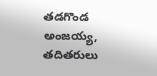తడగొండ అంజయ్య, తదితరులు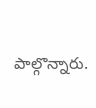పాల్గొన్నారు.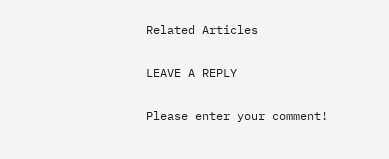Related Articles

LEAVE A REPLY

Please enter your comment!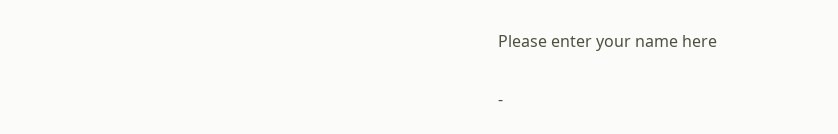Please enter your name here

-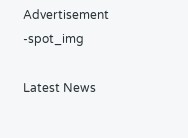Advertisement -spot_img

Latest News